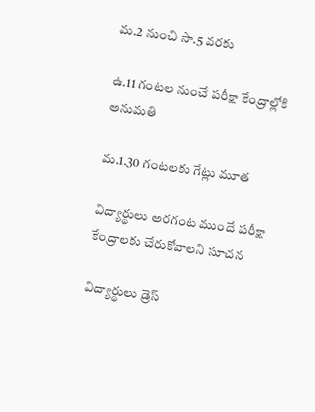మ.2 నుంచి సా.5 వరకు

ఉ.11 గంటల నుంచే పరీక్షా కేంద్రాల్లోకి అనుమతి

మ.1.30 గంటలకు గేట్లు మూత

విద్యార్థులు అరగంట ముందే పరీక్షా కేంద్రాలకు చేరుకోవాలని సూచన

విద్యార్థులు డ్రెస్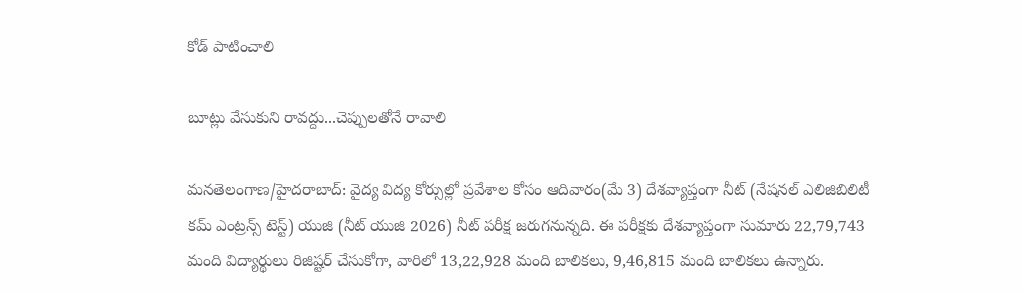కోడ్ పాటించాలి

బూట్లు వేసుకుని రావద్దు...చెప్పులతోనే రావాలి

మనతెలంగాణ/హైదరాబాద్: వైద్య విద్య కోర్సుల్లో ప్రవేశాల కోసం ఆదివారం(మే 3) దేశవ్యాప్తంగా నీట్ (నేషనల్ ఎలిజిబిలిటీ కమ్ ఎంట్రన్స్ టెస్ట్) యుజి (నీట్ యుజి 2026) నీట్ పరీక్ష జరుగనున్నది. ఈ పరీక్షకు దేశవ్యాప్తంగా సుమారు 22,79,743 మంది విద్యార్థులు రిజిష్టర్ చేసుకోగా, వారిలో 13,22,928 మంది బాలికలు, 9,46,815 మంది బాలికలు ఉన్నారు.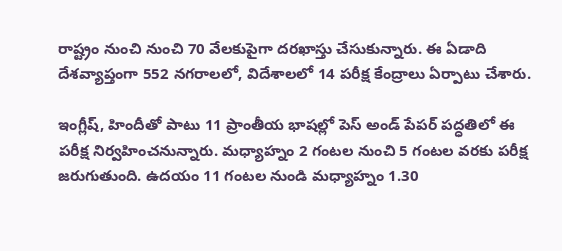రాష్ట్రం నుంచి నుంచి 70 వేలకుపైగా దరఖాస్తు చేసుకున్నారు. ఈ ఏడాది దేశవ్యాప్తంగా 552 నగరాలలో, విదేశాలలో 14 పరీక్ష కేంద్రాలు ఏర్పాటు చేశారు.

ఇంగ్లీష్, హిందీతో పాటు 11 ప్రాంతీయ భాషల్లో పెస్ అండ్ పేపర్ పద్ధతిలో ఈ పరీక్ష నిర్వహించనున్నారు. మధ్యాహ్నం 2 గంటల నుంచి 5 గంటల వరకు పరీక్ష జరుగుతుంది. ఉదయం 11 గంటల నుండి మధ్యాహ్నం 1.30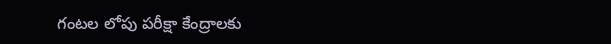గంటల లోపు పరీక్షా కేంద్రాలకు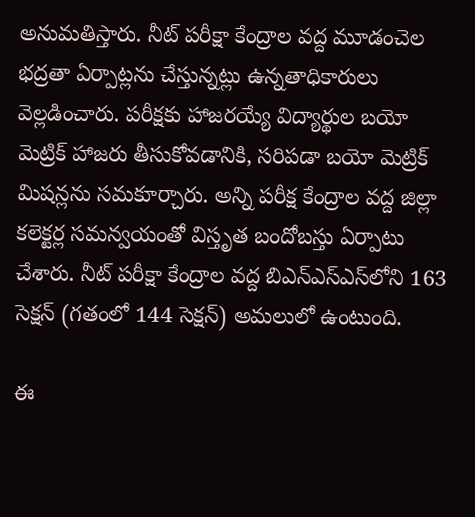అనుమతిస్తారు. నీట్ పరీక్షా కేంద్రాల వద్ద మూడంచెల భద్రతా ఏర్పాట్లను చేస్తున్నట్లు ఉన్నతాధికారులు వెల్లడించారు. పరీక్షకు హాజరయ్యే విద్యార్థుల బయో మెట్రిక్ హాజరు తీసుకోవడానికి, సరిపడా బయో మెట్రిక్ మిషన్లను సమకూర్చారు. అన్ని పరీక్ష కేంద్రాల వద్ద జిల్లా కలెక్టర్ల సమన్వయంతో విస్తృత బందోబస్తు ఏర్పాటు చేశారు. నీట్ పరీక్షా కేంద్రాల వద్ద బిఎన్‌ఎస్‌ఎస్‌లోని 163 సెక్షన్ (గతంలో 144 సెక్షన్) అమలులో ఉంటుంది.

ఈ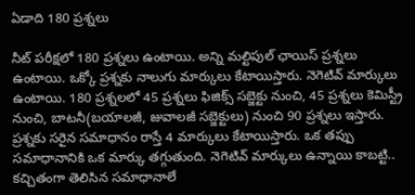ఏడాది 180 ప్రశ్నలు

నీట్ పరీక్షలో 180 ప్రశ్నలు ఉంటాయి. అన్ని మల్టిపుల్ ఛాయిస్ ప్రశ్నలు ఉంటాయి. ఒక్కో ప్రశ్నకు నాలుగు మార్కులు కేటాయిస్తారు. నెగెటివ్ మార్కులు ఉంటాయి. 180 ప్రశ్నలలో 45 ప్రశ్నలు ఫిజిక్స్ సబ్జెక్టు నుంచి, 45 ప్రశ్నలు కెమిస్ట్రీ నుంచి, బాటనీ(బయాలజీ, జువాలజీ సబ్జెక్టులు) నుంచి 90 ప్రశ్నలు ఇస్తారు. ప్రశ్నకు సరైన సమాధానం రాస్తే 4 మార్కులు కేటాయిస్తారు. ఒక తప్పు సమాధానానికి ఒక మార్కు తగ్గుతుంది. నెగెటివ్ మార్కులు ఉన్నాయి కాబట్టి.. కచ్చితంగా తెలిసిన సమాధానాలే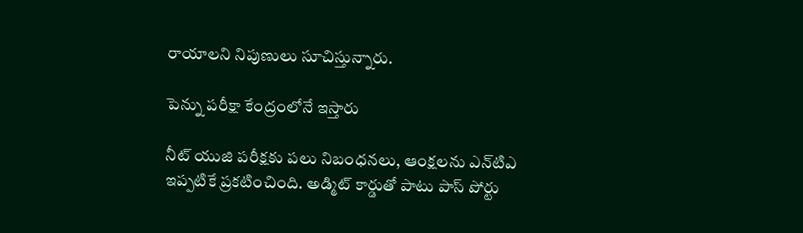రాయాలని నిపుణులు సూచిస్తున్నారు.

పెన్ను పరీక్షా కేంద్రంలోనే ఇస్తారు

నీట్ యుజి పరీక్షకు పలు నిబంధనలు, ఆంక్షలను ఎన్‌టిఎ ఇప్పటికే ప్రకటించింది. అడ్మిట్ కార్డుతో పాటు పాస్ పోర్టు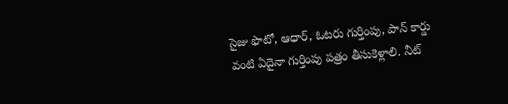సైజు ఫొటో, ఆధార్, ఓటరు గుర్తింపు, పాన్ కార్డు వంటి ఏదైనా గుర్తింపు పత్రం తీసుకెళ్లాలి. నీట్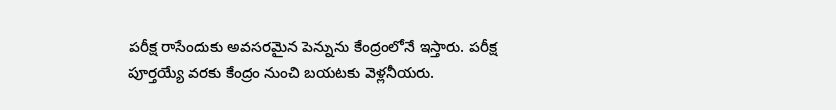పరీక్ష రాసేందుకు అవసరమైన పెన్నును కేంద్రంలోనే ఇస్తారు. పరీక్ష పూర్తయ్యే వరకు కేంద్రం నుంచి బయటకు వెళ్లనీయరు.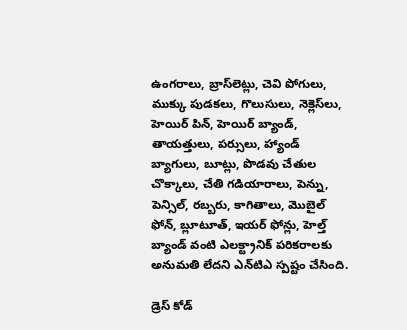ఉంగరాలు, బ్రాస్‌లెట్లు, చెవి పోగులు, ముక్కు పుడకలు, గొలుసులు, నెక్లెస్‌లు, హెయిర్ పిన్, హెయిర్ బ్యాండ్, తాయత్తులు, పర్సులు, హ్యాండ్ బ్యాగులు, బూట్లు, పొడవు చేతుల చొక్కాలు, చేతి గడియారాలు, పెన్ను, పెన్సిల్, రబ్బరు, కాగితాలు, మొబైల్ ఫోన్, బ్లూటూత్, ఇయర్ ఫోన్లు, హెల్త్ బ్యాండ్ వంటి ఎలక్ట్రానిక్ పరికరాలకు అనుమతి లేదని ఎన్‌టిఎ స్పష్టం చేసింది.

డ్రెస్ కోడ్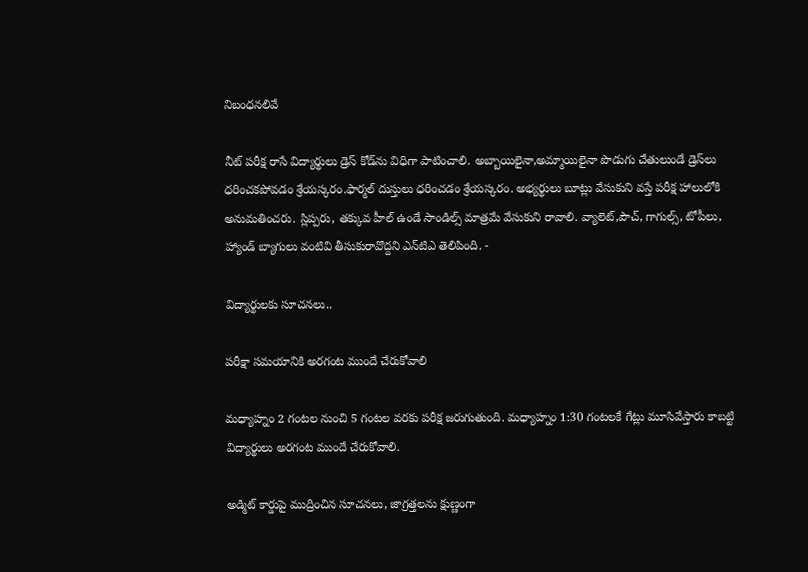నిబంధనలివే

నీట్ పరీక్ష రాసే విద్యార్థులు డ్రెస్ కోడ్‌ను విధిగా పాటించాలి. అబ్బాయిలైనా,అమ్మాయిలైనా పొడుగు చేతులుండే డ్రెస్‌లు ధరించకపోవడం శ్రేయస్కరం.ఫార్మల్ దుస్తులు ధరించడం శ్రేయస్కరం. అభ్యర్థులు బూట్లు వేసుకుని వస్తే పరీక్ష హాలులోకి అనుమతించరు. స్లిప్పరు, తక్కువ హీల్ ఉండే సాండిల్స్ మాత్రమే వేసుకుని రావాలి. వ్యాలెట్,పౌచ్, గాగుల్స్, టోపీలు, హ్యాండ్ బ్యాగులు వంటివి తీసుకురావొద్దని ఎన్‌టిఎ తెలిపింది. -

విద్యార్థులకు సూచనలు..

పరీక్షా సమయానికి అరగంట ముందే చేరుకోవాలి

మధ్యాహ్నం 2 గంటల నుంచి 5 గంటల వరకు పరీక్ష జరుగుతుంది. మధ్యాహ్నం 1:30 గంటలకే గేట్లు మూసివేస్తారు కాబట్టి విద్యార్థులు అరగంట ముందే చేరుకోవాలి.

అడ్మిట్ కార్డుపై ముద్రించిన సూచనలు, జాగ్రత్తలను క్షుణ్ణంగా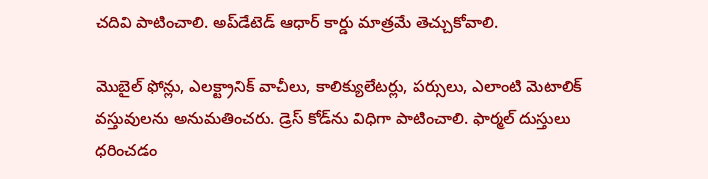చదివి పాటించాలి. అప్‌డేటెడ్ ఆధార్ కార్డు మాత్రమే తెచ్చుకోవాలి.

మొబైల్ ఫోన్లు, ఎలక్ట్రానిక్ వాచీలు, కాలిక్యులేటర్లు, పర్సులు, ఎలాంటి మెటాలిక్ వస్తువులను అనుమతించరు. డ్రెస్ కోడ్‌ను విధిగా పాటించాలి. ఫార్మల్ దుస్తులు ధరించడం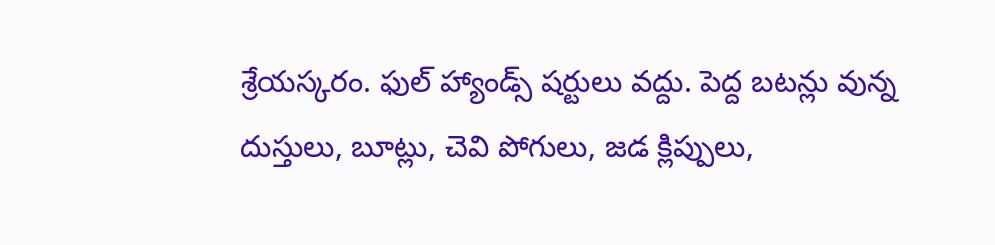శ్రేయస్కరం. ఫుల్ హ్యాండ్స్ షర్టులు వద్దు. పెద్ద బటన్లు వున్న దుస్తులు, బూట్లు, చెవి పోగులు, జడ క్లిప్పులు,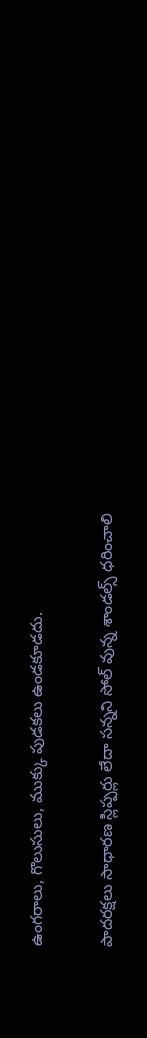ఉంగరాలు, గొలుసులు, ముక్కు పుడకలు ఉండకూడదు.

పాదరక్షలు సాధారణ స్లిప్పర్లు లేదా సన్నని సోల్ వున్న శాండల్స్ ధరించాలి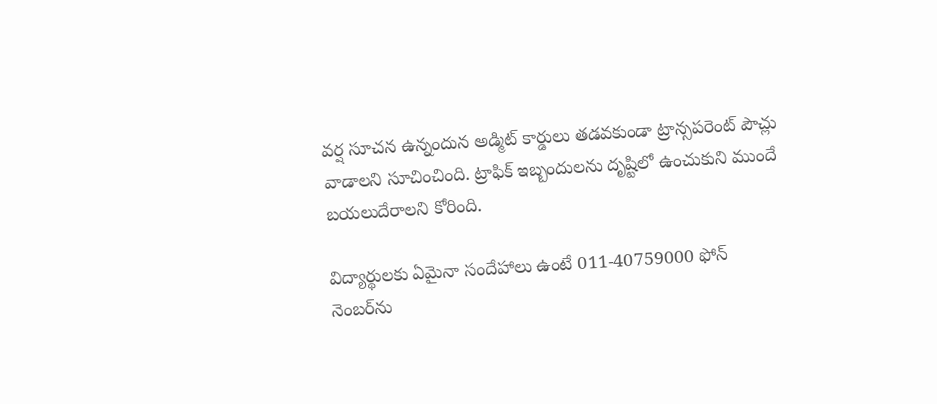వర్ష సూచన ఉన్నందున అడ్మిట్ కార్డులు తడవకుండా ట్రాన్సపరెంట్ పౌచ్లు వాడాలని సూచించింది. ట్రాఫిక్ ఇబ్బందులను దృష్టిలో ఉంచుకుని ముందే బయలుదేరాలని కోరింది.

విద్యార్థులకు ఏమైనా సందేహాలు ఉంటే 011-40759000 ఫోన్ నెంబర్‌ను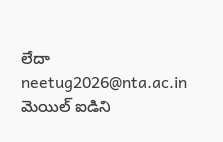లేదా neetug2026@nta.ac.in మెయిల్ ఐడిని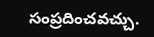సంప్రదించవచ్చు.